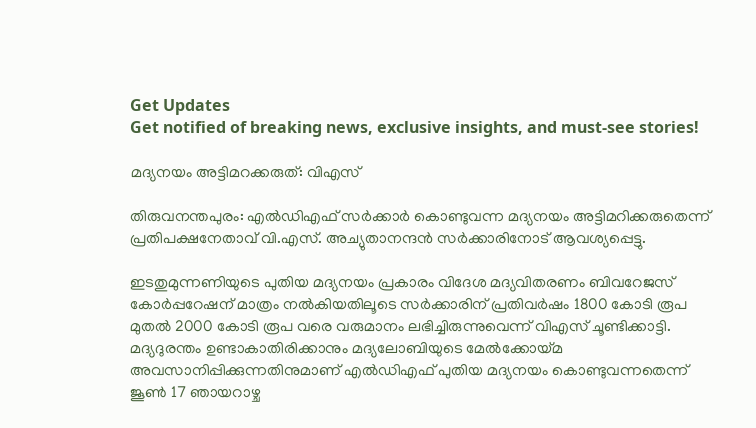Get Updates
Get notified of breaking news, exclusive insights, and must-see stories!

മദ്യനയം അട്ടിമറക്കരുത്: വിഎസ്

തിരുവനന്തപുരം: എല്‍ഡിഎഫ് സര്‍ക്കാര്‍ കൊണ്ടുവന്ന മദ്യനയം അട്ടിമറിക്കരുതെന്ന് പ്രതിപക്ഷനേതാവ് വി.എസ്. അച്യുതാനന്ദന്‍ സര്‍ക്കാരിനോട് ആവശ്യപ്പെട്ടു.

ഇടതുമുന്നണിയുടെ പുതിയ മദ്യനയം പ്രകാരം വിദേശ മദ്യവിതരണം ബിവറേജസ് കോര്‍പ്പറേഷന് മാത്രം നല്‍കിയതിലൂടെ സര്‍ക്കാരിന് പ്രതിവര്‍ഷം 1800 കോടി രൂപ മുതല്‍ 2000 കോടി രൂപ വരെ വരുമാനം ലഭിച്ചിരുന്നുവെന്ന് വിഎസ് ചൂണ്ടിക്കാട്ടി. മദ്യദുരന്തം ഉണ്ടാകാതിരിക്കാനും മദ്യലോബിയുടെ മേല്‍ക്കോയ്മ അവസാനിപ്പിക്കുന്നതിനുമാണ് എല്‍ഡിഎഫ് പുതിയ മദ്യനയം കൊണ്ടുവന്നതെന്ന് ജൂണ്‍ 17 ഞായറാഴ്ച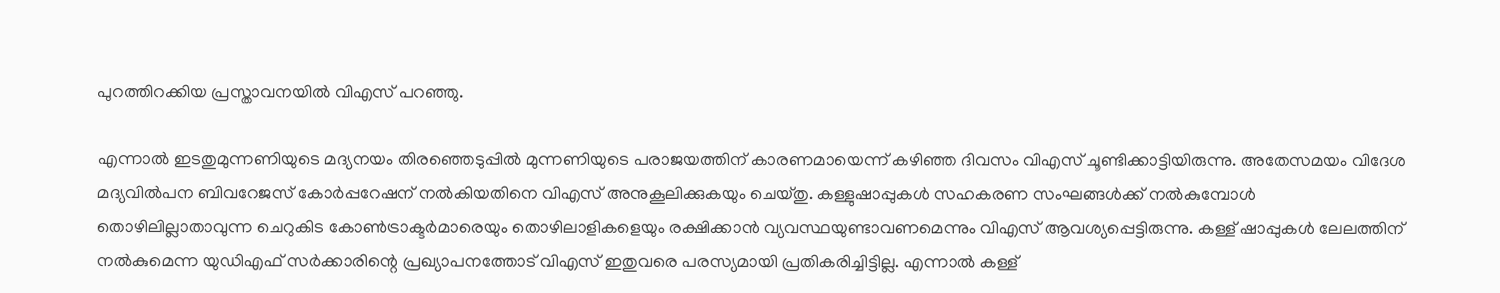പുറത്തിറക്കിയ പ്രസ്താവനയില്‍ വിഎസ് പറഞ്ഞു.

എന്നാല്‍ ഇടതുമുന്നണിയുടെ മദ്യനയം തിരഞ്ഞെടുപ്പില്‍ മുന്നണിയുടെ പരാജയത്തിന് കാരണമായെന്ന് കഴിഞ്ഞ ദിവസം വിഎസ് ചൂണ്ടിക്കാട്ടിയിരുന്നു. അതേസമയം വിദേശ മദ്യവില്‍പന ബിവറേജസ് കോര്‍പ്പറേഷന് നല്‍കിയതിനെ വിഎസ് അനുകൂലിക്കുകയും ചെയ്തു. കള്ളുഷാപ്പുകള്‍ സഹകരണ സംഘങ്ങള്‍ക്ക് നല്‍കുമ്പോള്‍ തൊഴിലില്ലാതാവുന്ന ചെറുകിട കോണ്‍ട്രാക്ടര്‍മാരെയും തൊഴിലാളികളെയും രക്ഷിക്കാന്‍ വ്യവസ്ഥയുണ്ടാവണമെന്നും വിഎസ് ആവശ്യപ്പെട്ടിരുന്നു. കള്ള് ഷാപ്പുകള്‍ ലേലത്തിന് നല്‍കുമെന്ന യുഡിഎഫ് സര്‍ക്കാരിന്റെ പ്രഖ്യാപനത്തോട് വിഎസ് ഇതുവരെ പരസ്യമായി പ്രതികരിച്ചിട്ടില്ല. എന്നാല്‍ കള്ള്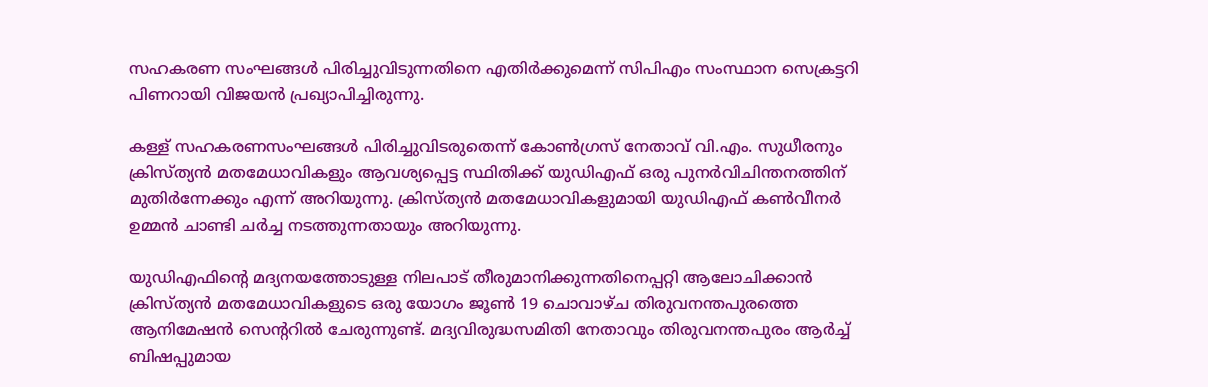സഹകരണ സംഘങ്ങള്‍ പിരിച്ചുവിടുന്നതിനെ എതിര്‍ക്കുമെന്ന് സിപിഎം സംസ്ഥാന സെക്രട്ടറി പിണറായി വിജയന്‍ പ്രഖ്യാപിച്ചിരുന്നു.

കള്ള് സഹകരണസംഘങ്ങള്‍ പിരിച്ചുവിടരുതെന്ന് കോണ്‍ഗ്രസ് നേതാവ് വി.എം. സുധീരനും ക്രിസ്ത്യന്‍ മതമേധാവികളും ആവശ്യപ്പെട്ട സ്ഥിതിക്ക് യുഡിഎഫ് ഒരു പുനര്‍വിചിന്തനത്തിന് മുതിര്‍ന്നേക്കും എന്ന് അറിയുന്നു. ക്രിസ്ത്യന്‍ മതമേധാവികളുമായി യുഡിഎഫ് കണ്‍വീനര്‍ ഉമ്മന്‍ ചാണ്ടി ചര്‍ച്ച നടത്തുന്നതായും അറിയുന്നു.

യുഡിഎഫിന്റെ മദ്യനയത്തോടുള്ള നിലപാട് തീരുമാനിക്കുന്നതിനെപ്പറ്റി ആലോചിക്കാന്‍ ക്രിസ്ത്യന്‍ മതമേധാവികളുടെ ഒരു യോഗം ജൂണ്‍ 19 ചൊവാഴ്ച തിരുവനന്തപുരത്തെ ആനിമേഷന്‍ സെന്ററില്‍ ചേരുന്നുണ്ട്. മദ്യവിരുദ്ധസമിതി നേതാവും തിരുവനന്തപുരം ആര്‍ച്ച് ബിഷപ്പുമായ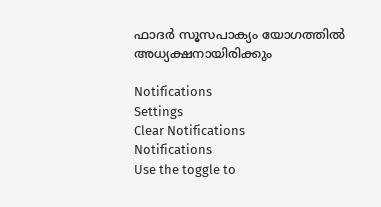ഫാദര്‍ സൂസപാക്യം യോഗത്തില്‍ അധ്യക്ഷനായിരിക്കും

Notifications
Settings
Clear Notifications
Notifications
Use the toggle to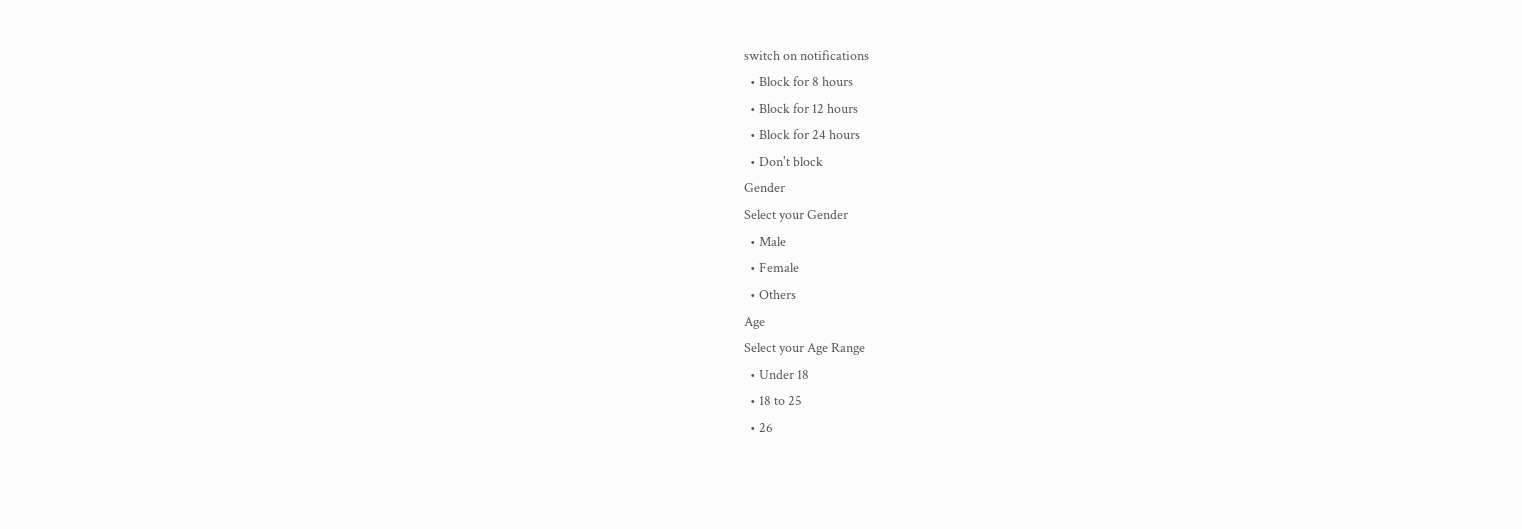switch on notifications
  • Block for 8 hours
  • Block for 12 hours
  • Block for 24 hours
  • Don't block
Gender
Select your Gender
  • Male
  • Female
  • Others
Age
Select your Age Range
  • Under 18
  • 18 to 25
  • 26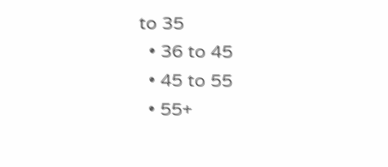to 35
  • 36 to 45
  • 45 to 55
  • 55+